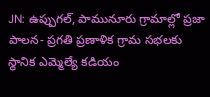JN: ఉప్పుగల్, పామునూరు గ్రామాల్లో ప్రజా పాలన- ప్రగతి ప్రణాళిక గ్రామ సభలకు స్థానిక ఎమ్మెల్యే కడియం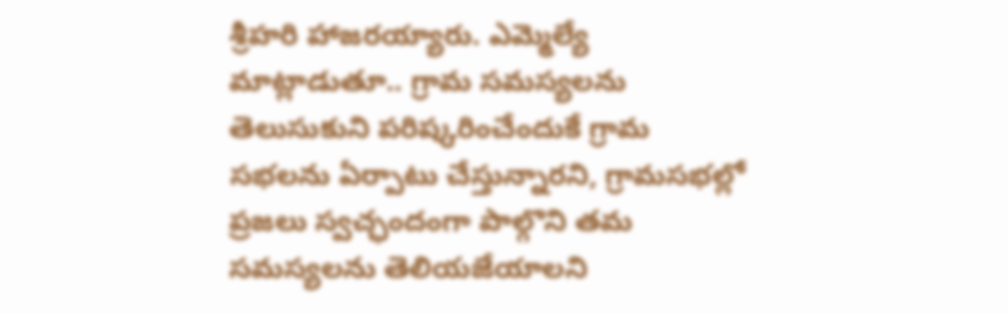శ్రీహరి హాజరయ్యారు. ఎమ్మెల్యే మాట్లాడుతూ.. గ్రామ సమస్యలను తెలుసుకుని పరిష్కరించేందుకే గ్రామ సభలను ఏర్పాటు చేస్తున్నారని, గ్రామసభల్లో ప్రజలు స్వచ్ఛందంగా పాల్గొని తమ సమస్యలను తెలియజేయాలని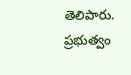తెలిపారు. ప్రభుత్వం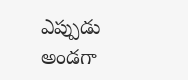ఎప్పుడు అండగా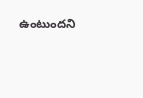ఉంటుందని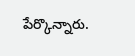పేర్కొన్నారు.